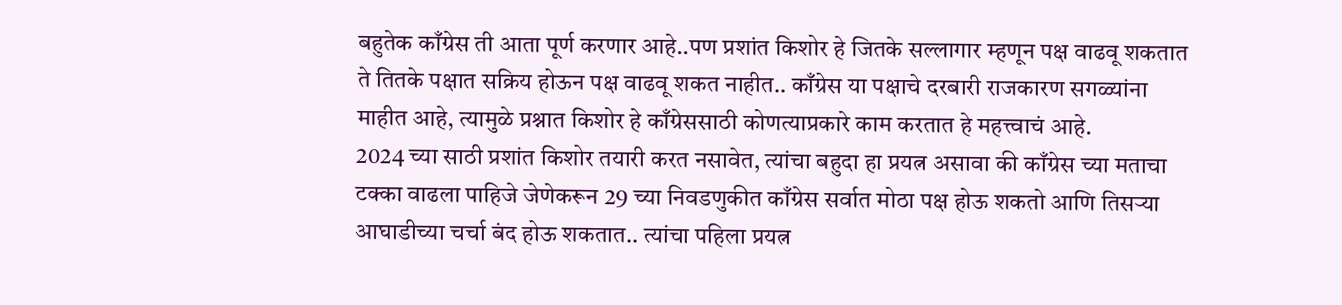बहुतेक काँग्रेस ती आता पूर्ण करणार आहे..पण प्रशांत किशोर हे जितके सल्लागार म्हणून पक्ष वाढवू शकतात ते तितके पक्षात सक्रिय होऊन पक्ष वाढवू शकत नाहीत.. काँग्रेस या पक्षाचे दरबारी राजकारण सगळ्यांना माहीत आहे, त्यामुळे प्रश्नात किशोर हे काँग्रेससाठी कोणत्याप्रकारे काम करतात हे महत्त्वाचं आहे.
2024 च्या साठी प्रशांत किशोर तयारी करत नसावेत, त्यांचा बहुदा हा प्रयत्न असावा की काँग्रेस च्या मताचा टक्का वाढला पाहिजे जेणेकरून 29 च्या निवडणुकीत काँग्रेस सर्वात मोठा पक्ष होऊ शकतो आणि तिसऱ्या आघाडीच्या चर्चा बंद होऊ शकतात.. त्यांचा पहिला प्रयत्न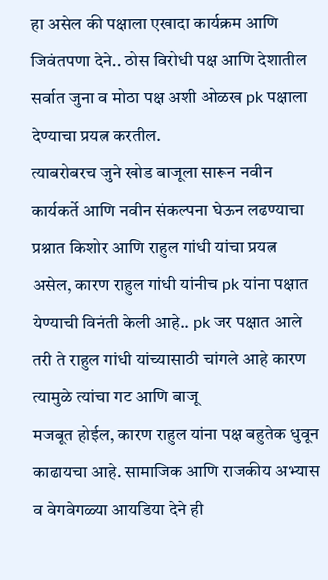हा असेल की पक्षाला एखादा कार्यक्रम आणि जिवंतपणा देने.. ठोस विरोधी पक्ष आणि देशातील सर्वात जुना व मोठा पक्ष अशी ओळख pk पक्षाला देण्याचा प्रयत्न करतील.
त्याबरोबरच जुने खोड बाजूला सारून नवीन कार्यकर्ते आणि नवीन संकल्पना घेऊन लढण्याचा प्रश्नात किशोर आणि राहुल गांधी यांचा प्रयत्न असेल, कारण राहुल गांधी यांनीच pk यांना पक्षात येण्याची विनंती केली आहे.. pk जर पक्षात आले तरी ते राहुल गांधी यांच्यासाठी चांगले आहे कारण त्यामुळे त्यांचा गट आणि बाजू
मजबूत होईल, कारण राहुल यांना पक्ष बहुतेक धुवून काढायचा आहे. सामाजिक आणि राजकीय अभ्यास व वेगवेगळ्या आयडिया देने ही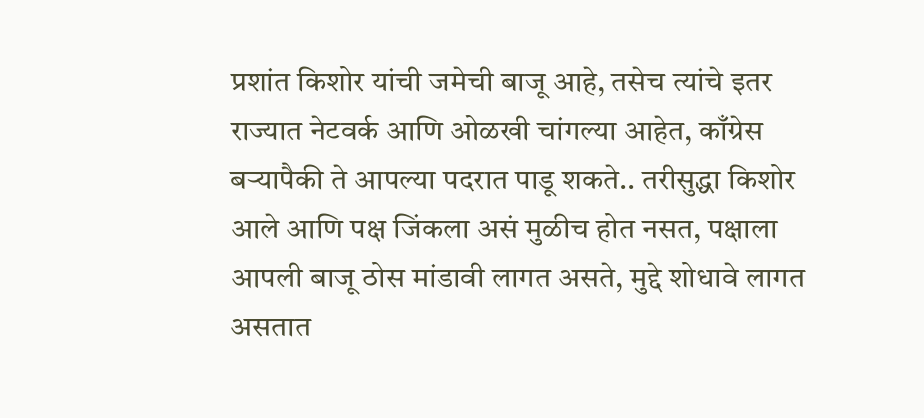प्रशांत किशोर यांची जमेची बाजू आहे, तसेच त्यांचे इतर राज्यात नेटवर्क आणि ओळखी चांगल्या आहेत, काँग्रेस बऱ्यापैकी ते आपल्या पदरात पाडू शकते.. तरीसुद्धा किशोर आले आणि पक्ष जिंकला असं मुळीच होत नसत, पक्षाला आपली बाजू ठोस मांडावी लागत असते, मुद्दे शोधावे लागत असतात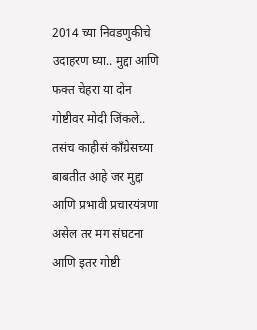2014 च्या निवडणुकीचे उदाहरण घ्या.. मुद्दा आणि फक्त चेहरा या दोन गोष्टीवर मोदी जिंकले.. तसंच काहीसं काँग्रेसच्या बाबतीत आहे जर मुद्दा आणि प्रभावी प्रचारयंत्रणा असेल तर मग संघटना आणि इतर गोष्टी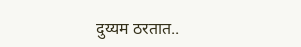दुय्यम ठरतात..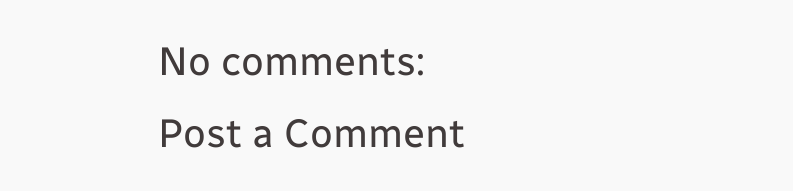No comments:
Post a Comment